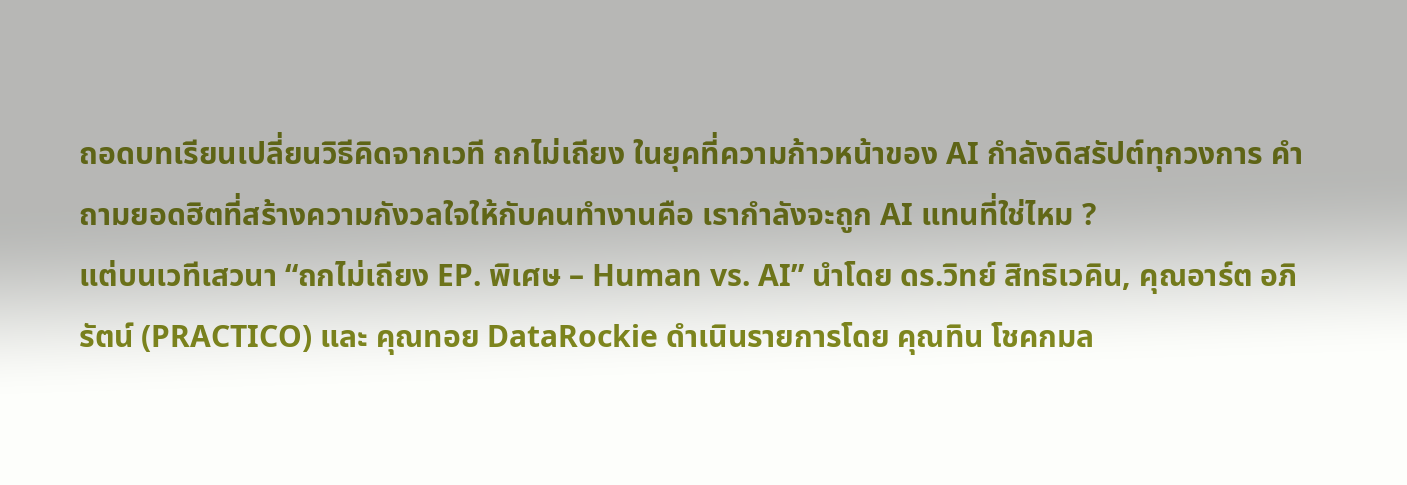ถอดบทเรียนเปลี่ยนวิธีคิดจากเวที ถกไม่เถียง ในยุคที่ความก้าวหน้าของ AI กำลังดิสรัปต์ทุกวงการ คำถามยอดฮิตที่สร้างความกังวลใจให้กับคนทำงานคือ เรากำลังจะถูก AI แทนที่ใช่ไหม ?
แต่บนเวทีเสวนา “ถกไม่เถียง EP. พิเศษ – Human vs. AI” นำโดย ดร.วิทย์ สิทธิเวคิน, คุณอาร์ต อภิรัตน์ (PRACTICO) และ คุณทอย DataRockie ดำเนินรายการโดย คุณทิน โชคกมล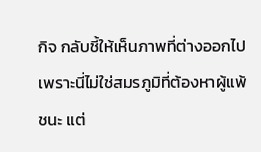กิจ กลับชี้ให้เห็นภาพที่ต่างออกไป เพราะนี่ไม่ใช่สมรภูมิที่ต้องหาผู้แพ้ชนะ แต่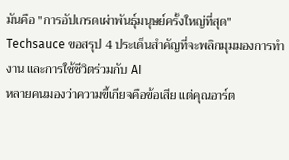มันคือ "การอัปเกรดเผ่าพันธุ์มนุษย์ครั้งใหญ่ที่สุด"
Techsauce ขอสรุป 4 ประเด็นสำคัญที่จะพลิกมุมมองการทำงาน และการใช้ชีวิตร่วมกับ AI
หลายคนมองว่าความขี้เกียจคือข้อเสีย แต่คุณอาร์ต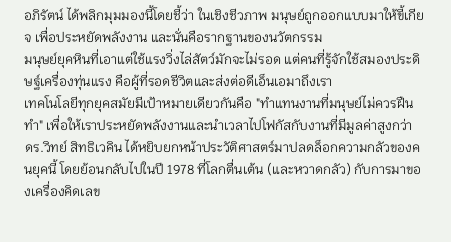อภิรัตน์ ได้พลิกมุมมองนี้โดยชี้ว่า ในเชิงชีวภาพ มนุษย์ถูกออกแบบมาให้ขี้เกียจ เพื่อประหยัดพลังงาน และนั่นคือรากฐานของนวัตกรรม
มนุษย์ยุคหินที่เอาแต่ใช้แรงวิ่งไล่สัตว์มักจะไม่รอด แต่คนที่รู้จักใช้สมองประดิษฐ์เครื่องทุ่นแรง คือผู้ที่รอดชีวิตและส่งต่อดีเอ็นเอมาถึงเรา
เทคโนโลยีทุกยุคสมัยมีเป้าหมายเดียวกันคือ "ทำแทนงานที่มนุษย์ไม่ควรฝืนทำ" เพื่อให้เราประหยัดพลังงานและนำเวลาไปโฟกัสกับงานที่มีมูลค่าสูงกว่า
ดร.วิทย์ สิทธิเวคิน ได้หยิบยกหน้าประวัติศาสตร์มาปลดล็อกความกลัวของคนยุคนี้ โดยย้อนกลับไปในปี 1978 ที่โลกตื่นเต้น (และหวาดกลัว) กับการมาของเครื่องคิดเลข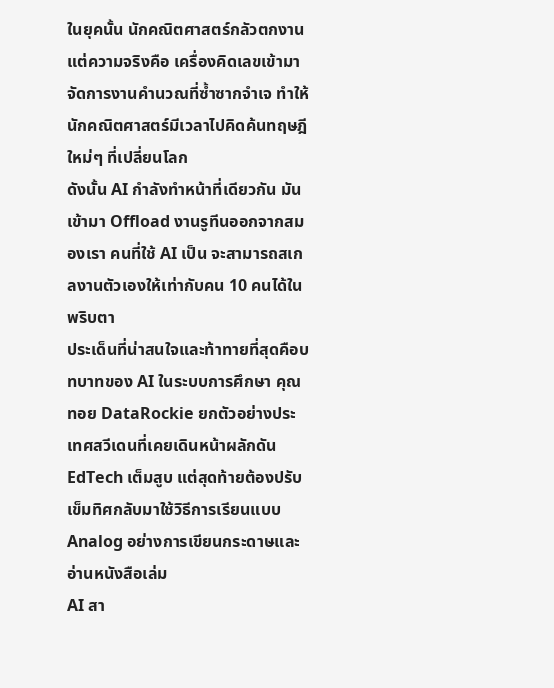ในยุคนั้น นักคณิตศาสตร์กลัวตกงาน แต่ความจริงคือ เครื่องคิดเลขเข้ามาจัดการงานคำนวณที่ซ้ำซากจำเจ ทำให้นักคณิตศาสตร์มีเวลาไปคิดค้นทฤษฎีใหม่ๆ ที่เปลี่ยนโลก
ดังนั้น AI กำลังทำหน้าที่เดียวกัน มันเข้ามา Offload งานรูทีนออกจากสมองเรา คนที่ใช้ AI เป็น จะสามารถสเกลงานตัวเองให้เท่ากับคน 10 คนได้ในพริบตา
ประเด็นที่น่าสนใจและท้าทายที่สุดคือบทบาทของ AI ในระบบการศึกษา คุณทอย DataRockie ยกตัวอย่างประเทศสวีเดนที่เคยเดินหน้าผลักดัน EdTech เต็มสูบ แต่สุดท้ายต้องปรับเข็มทิศกลับมาใช้วิธีการเรียนแบบ Analog อย่างการเขียนกระดาษและอ่านหนังสือเล่ม
AI สา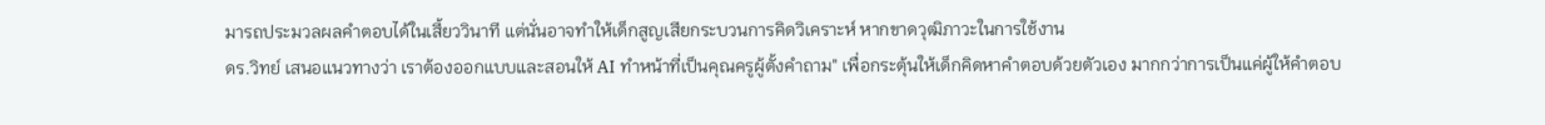มารถประมวลผลคำตอบได้ในเสี้ยววินาที แต่นั่นอาจทำให้เด็กสูญเสียกระบวนการคิดวิเคราะห์ หากขาดวุฒิภาวะในการใช้งาน
ดร.วิทย์ เสนอแนวทางว่า เราต้องออกแบบและสอนให้ AI ทำหน้าที่เป็นคุณครูผู้ตั้งคำถาม" เพื่อกระตุ้นให้เด็กคิดหาคำตอบด้วยตัวเอง มากกว่าการเป็นแค่ผู้ให้คำตอบ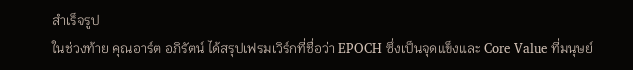สำเร็จรูป
ในช่วงท้าย คุณอาร์ต อภิรัตน์ ได้สรุปเฟรมเวิร์กที่ชื่อว่า EPOCH ซึ่งเป็นจุดแข็งและ Core Value ที่มนุษย์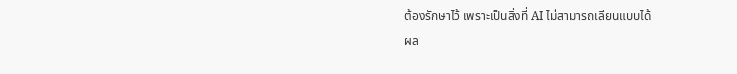ต้องรักษาไว้ เพราะเป็นสิ่งที่ AI ไม่สามารถเลียนแบบได้
ผล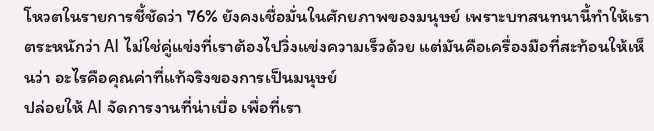โหวตในรายการชี้ชัดว่า 76% ยังคงเชื่อมั่นในศักยภาพของมนุษย์ เพราะบทสนทนานี้ทำให้เราตระหนักว่า AI ไม่ใช่คู่แข่งที่เราต้องไปวิ่งแข่งความเร็วด้วย แต่มันคือเครื่องมือที่สะท้อนให้เห็นว่า อะไรคือคุณค่าที่แท้จริงของการเป็นมนุษย์
ปล่อยให้ AI จัดการงานที่น่าเบื่อ เพื่อที่เรา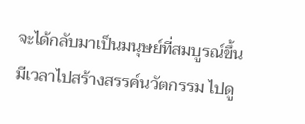จะได้กลับมาเป็นมนุษย์ที่สมบูรณ์ขึ้น มีเวลาไปสร้างสรรค์นวัตกรรม ไปดู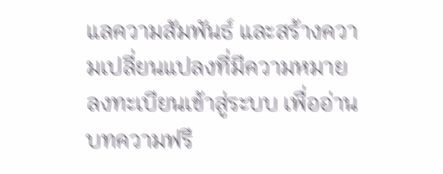แลความสัมพันธ์ และสร้างความเปลี่ยนแปลงที่มีความหมาย
ลงทะเบียนเข้าสู่ระบบ เพื่ออ่านบทความฟรี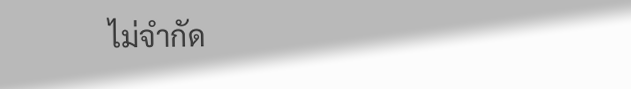ไม่จำกัด